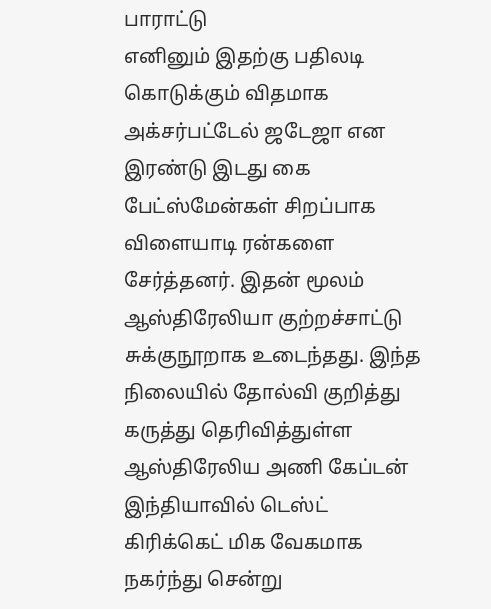பாராட்டு
எனினும் இதற்கு பதிலடி கொடுக்கும் விதமாக அக்சர்பட்டேல் ஜடேஜா என இரண்டு இடது கை பேட்ஸ்மேன்கள் சிறப்பாக விளையாடி ரன்களை சேர்த்தனர். இதன் மூலம் ஆஸ்திரேலியா குற்றச்சாட்டு சுக்குநூறாக உடைந்தது. இந்த நிலையில் தோல்வி குறித்து கருத்து தெரிவித்துள்ள ஆஸ்திரேலிய அணி கேப்டன் இந்தியாவில் டெஸ்ட் கிரிக்கெட் மிக வேகமாக நகர்ந்து சென்று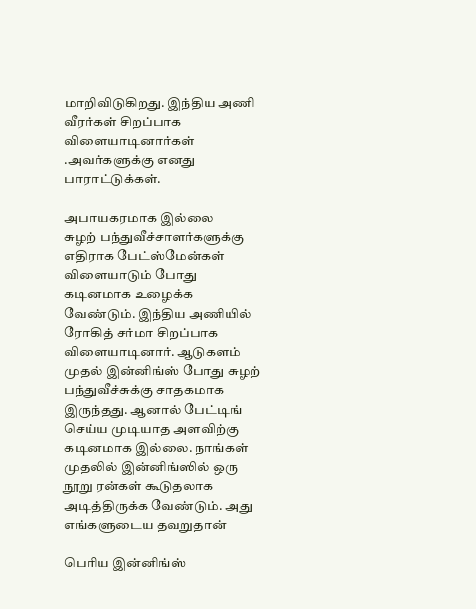மாறிவிடுகிறது. இந்திய அணி வீரர்கள் சிறப்பாக விளையாடினார்கள் .அவர்களுக்கு எனது பாராட்டுக்கள்.

அபாயகரமாக இல்லை
சுழற் பந்துவீச்சாளர்களுக்கு எதிராக பேட்ஸ்மேன்கள் விளையாடும் போது கடினமாக உழைக்க வேண்டும். இந்திய அணியில் ரோகித் சர்மா சிறப்பாக விளையாடினார். ஆடுகளம் முதல் இன்னிங்ஸ் போது சுழற் பந்துவீச்சுக்கு சாதகமாக இருந்தது. ஆனால் பேட்டிங் செய்ய முடியாத அளவிற்கு கடினமாக இல்லை. நாங்கள் முதலில் இன்னிங்ஸில் ஒரு நூறு ரன்கள் கூடுதலாக அடித்திருக்க வேண்டும். அது எங்களுடைய தவறுதான்

பெரிய இன்னிங்ஸ்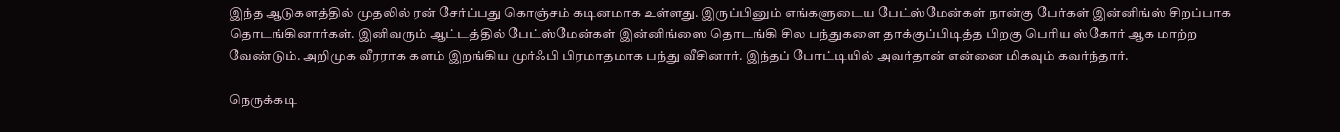இந்த ஆடுகளத்தில் முதலில் ரன் சேர்ப்பது கொஞ்சம் கடினமாக உள்ளது. இருப்பினும் எங்களுடைய பேட்ஸ்மேன்கள் நான்கு பேர்கள் இன்னிங்ஸ் சிறப்பாக தொடங்கினார்கள். இனிவரும் ஆட்டத்தில் பேட்ஸ்மேன்கள் இன்னிங்ஸை தொடங்கி சில பந்துகளை தாக்குப்பிடித்த பிறகு பெரிய ஸ்கோர் ஆக மாற்ற வேண்டும். அறிமுக வீரராக களம் இறங்கிய முர்ஃபி பிரமாதமாக பந்து வீசினார். இந்தப் போட்டியில் அவர்தான் என்னை மிகவும் கவர்ந்தார்.

நெருக்கடி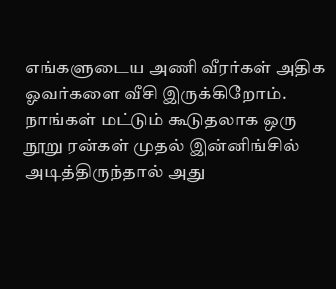எங்களுடைய அணி வீரர்கள் அதிக ஓவர்களை வீசி இருக்கிறோம். நாங்கள் மட்டும் கூடுதலாக ஒரு நூறு ரன்கள் முதல் இன்னிங்சில் அடித்திருந்தால் அது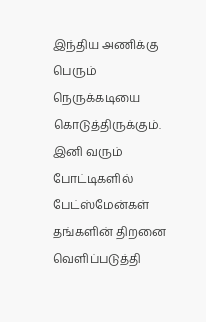இந்திய அணிக்கு பெரும் நெருக்கடியை கொடுத்திருக்கும். இனி வரும் போட்டிகளில் பேட்ஸ்மேன்கள் தங்களின் திறனை வெளிப்படுத்தி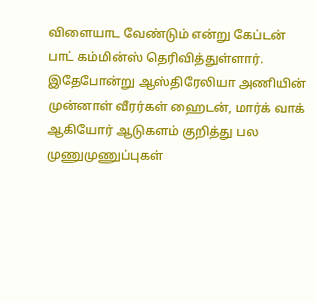விளையாட வேண்டும் என்று கேப்டன் பாட் கம்மின்ஸ் தெரிவித்துள்ளார். இதேபோன்று ஆஸ்திரேலியா அணியின் முன்னாள் வீரர்கள் ஹைடன், மார்க் வாக் ஆகியோர் ஆடுகளம் குறித்து பல முணுமுணுப்புகள்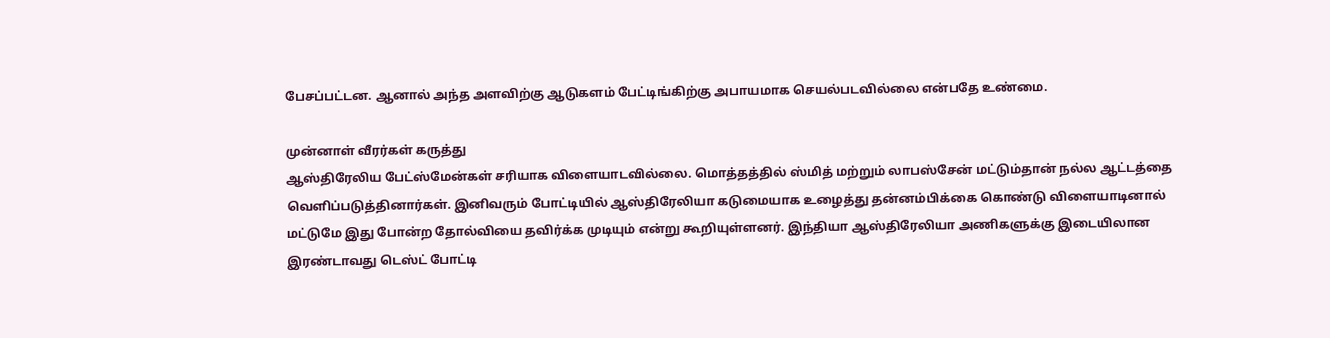பேசப்பட்டன. ஆனால் அந்த அளவிற்கு ஆடுகளம் பேட்டிங்கிற்கு அபாயமாக செயல்படவில்லை என்பதே உண்மை.

முன்னாள் வீரர்கள் கருத்து
ஆஸ்திரேலிய பேட்ஸ்மேன்கள் சரியாக விளையாடவில்லை. மொத்தத்தில் ஸ்மித் மற்றும் லாபஸ்சேன் மட்டும்தான் நல்ல ஆட்டத்தை வெளிப்படுத்தினார்கள். இனிவரும் போட்டியில் ஆஸ்திரேலியா கடுமையாக உழைத்து தன்னம்பிக்கை கொண்டு விளையாடினால் மட்டுமே இது போன்ற தோல்வியை தவிர்க்க முடியும் என்று கூறியுள்ளனர். இந்தியா ஆஸ்திரேலியா அணிகளுக்கு இடையிலான இரண்டாவது டெஸ்ட் போட்டி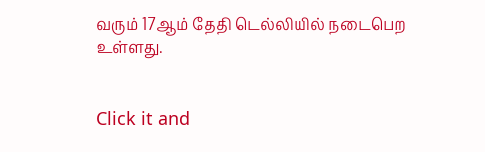வரும் 17ஆம் தேதி டெல்லியில் நடைபெற உள்ளது.


Click it and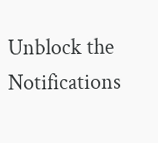Unblock the Notifications